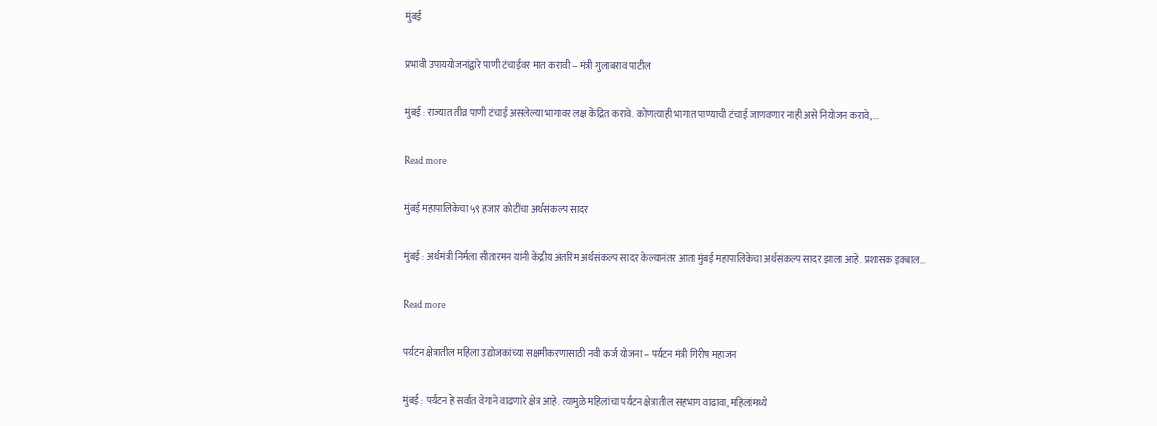मुंबई

प्रभावी उपाययोजनांद्वारे पाणी टंचाईवर मात करावी – मंत्री गुलाबराव पाटील

मुंबई : राज्यात तीव्र पाणी टंचाई असलेल्या भागावर लक्ष केंद्रित करावे. कोणत्याही भागात पाण्याची टंचाई जाणवणार नाही असे नियोजन करावे,...

Read more

मुंबई महापालिकेचा ५९ हजार कोटींचा अर्थसंकल्प सादर

मुंबई : अर्थमंत्री निर्मला सीतारमन यांनी केंद्रीय अंतरिम अर्थसंकल्प सादर केल्यानंतर आता मुंबई महापालिकेचा अर्थसंकल्प सादर झाला आहे. प्रशासक इक्बाल...

Read more

पर्यटन क्षेत्रातील महिला उद्योजकांच्या सक्षमीकरणासाठी नवी कर्ज योजना – पर्यटन मंत्री गिरीष महाजन

मुंबई : पर्यटन हे सर्वात वेगाने वाढणारे क्षेत्र आहे. त्यामुळे महिलांचा पर्यटन क्षेत्रातील सहभाग वाढावा, महिलांमध्ये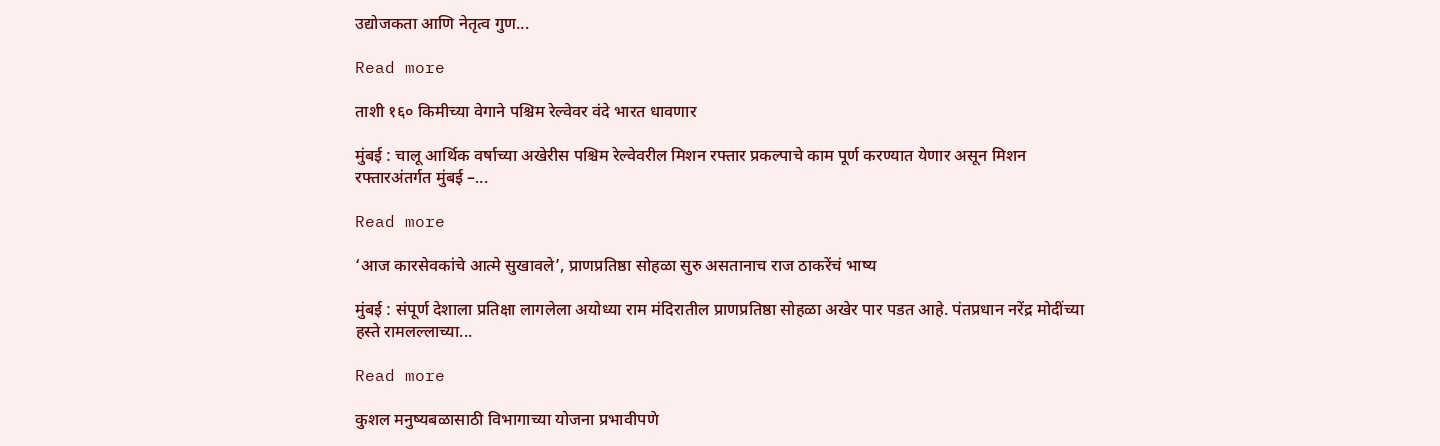उद्योजकता आणि नेतृत्व गुण...

Read more

ताशी १६० किमीच्या वेगाने पश्चिम रेल्वेवर वंदे भारत धावणार

मुंबई : चालू आर्थिक वर्षाच्या अखेरीस पश्चिम रेल्वेवरील मिशन रफ्तार प्रकल्पाचे काम पूर्ण करण्यात येणार असून मिशन रफ्तारअंतर्गत मुंबई –...

Read more

‘आज कारसेवकांचे आत्मे सुखावले’, प्राणप्रतिष्ठा सोहळा सुरु असतानाच राज ठाकरेंचं भाष्य

मुंबई : संपूर्ण देशाला प्रतिक्षा लागलेला अयोध्या राम मंदिरातील प्राणप्रतिष्ठा सोहळा अखेर पार पडत आहे. पंतप्रधान नरेंद्र मोदींच्या हस्ते रामलल्लाच्या...

Read more

कुशल मनुष्यबळासाठी विभागाच्या योजना प्रभावीपणे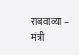राबवाव्या – मंत्री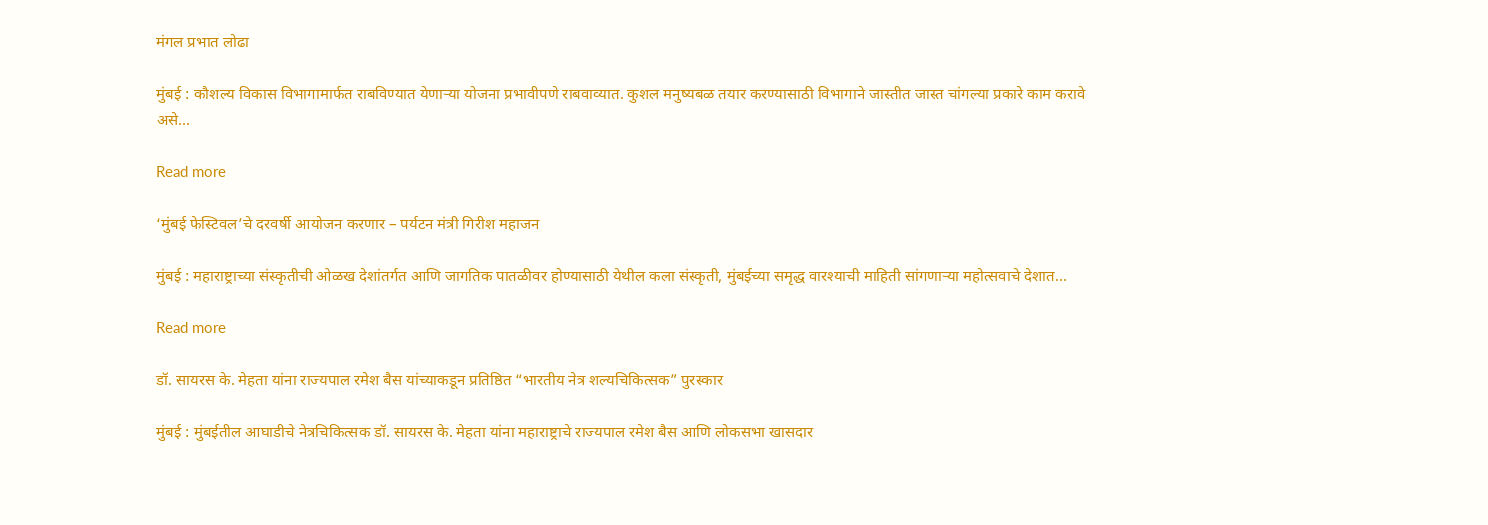मंगल प्रभात लोढा

मुंबई : कौशल्य विकास विभागामार्फत राबविण्यात येणाऱ्या योजना प्रभावीपणे राबवाव्यात. कुशल मनुष्यबळ तयार करण्यासाठी विभागाने जास्तीत जास्त चांगल्या प्रकारे काम करावे असे...

Read more

‘मुंबई फेस्टिवल’चे दरवर्षी आयोजन करणार – पर्यटन मंत्री गिरीश महाजन

मुंबई : महाराष्ट्राच्या संस्कृतीची ओळख देशांतर्गत आणि जागतिक पातळीवर होण्यासाठी येथील कला संस्कृती, मुंबईच्या समृद्ध वारश्याची माहिती सांगणाऱ्या महोत्सवाचे देशात...

Read more

डॉ. सायरस के. मेहता यांना राज्यपाल रमेश बैस यांच्याकडून प्रतिष्ठित “भारतीय नेत्र शल्यचिकित्सक” पुरस्कार

मुंबई : मुंबईतील आघाडीचे नेत्रचिकित्सक डॉ. सायरस के. मेहता यांना महाराष्ट्राचे राज्यपाल रमेश बैस आणि लोकसभा खासदार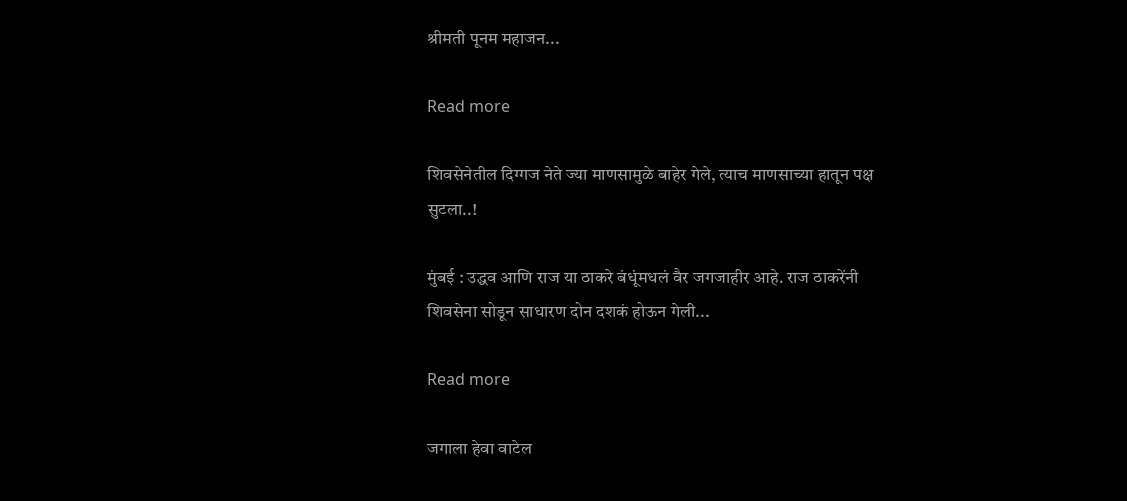श्रीमती पूनम महाजन...

Read more

शिवसेनेतील दिग्गज नेते ज्या माणसामुळे बाहेर गेले, त्याच माणसाच्या हातून पक्ष सुटला..!

मुंबई : उद्धव आणि राज या ठाकरे बंधूंमधलं वैर जगजाहीर आहे. राज ठाकरेंनी शिवसेना सोडून साधारण दोन दशकं होऊन गेली...

Read more

जगाला हेवा वाटेल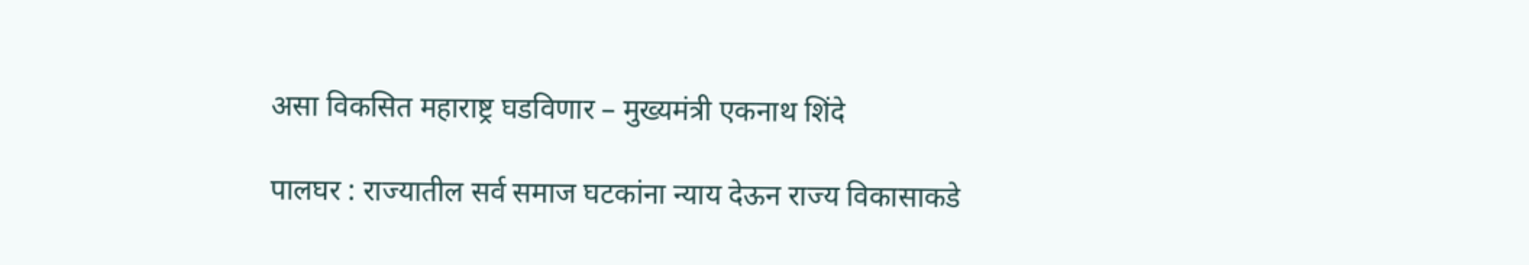असा विकसित महाराष्ट्र घडविणार – मुख्यमंत्री एकनाथ शिंदे

पालघर : राज्यातील सर्व समाज घटकांना न्याय देऊन राज्य विकासाकडे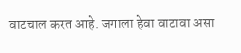वाटचाल करत आहे. जगाला हेवा वाटावा असा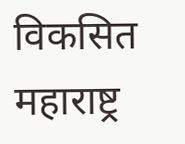विकसित महाराष्ट्र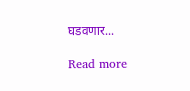घडवणार...

Read more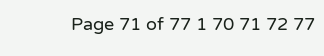Page 71 of 77 1 70 71 72 77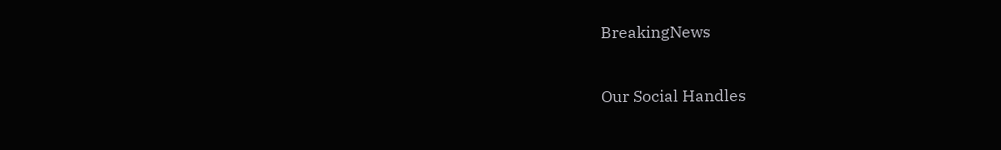BreakingNews

Our Social Handles